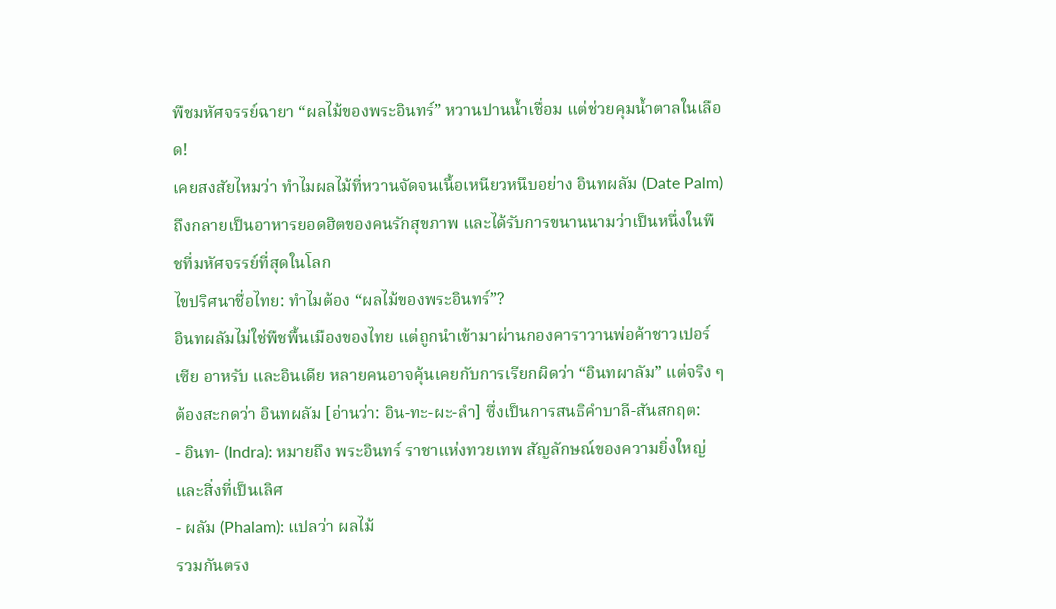พืชมหัศจรรย์ฉายา “ผลไม้ของพระอินทร์” หวานปานน้ำเชื่อม แต่ช่วยคุมน้ำตาลในเลือด!
เคยสงสัยไหมว่า ทำไมผลไม้ที่หวานจัดจนเนื้อเหนียวหนึบอย่าง อินทผลัม (Date Palm) ถึงกลายเป็นอาหารยอดฮิตของคนรักสุขภาพ และได้รับการขนานนามว่าเป็นหนึ่งในพืชที่มหัศจรรย์ที่สุดในโลก
ไขปริศนาชื่อไทย: ทำไมต้อง “ผลไม้ของพระอินทร์”?
อินทผลัมไม่ใช่พืชพื้นเมืองของไทย แต่ถูกนำเข้ามาผ่านกองคาราวานพ่อค้าชาวเปอร์เซีย อาหรับ และอินเดีย หลายคนอาจคุ้นเคยกับการเรียกผิดว่า “อินทผาลัม” แต่จริง ๆ ต้องสะกดว่า อินทผลัม [อ่านว่า: อิน-ทะ-ผะ-ลำ] ซึ่งเป็นการสนธิคำบาลี-สันสกฤต:
- อินท- (Indra): หมายถึง พระอินทร์ ราชาแห่งทวยเทพ สัญลักษณ์ของความยิ่งใหญ่และสิ่งที่เป็นเลิศ
- ผลัม (Phalam): แปลว่า ผลไม้
รวมกันตรง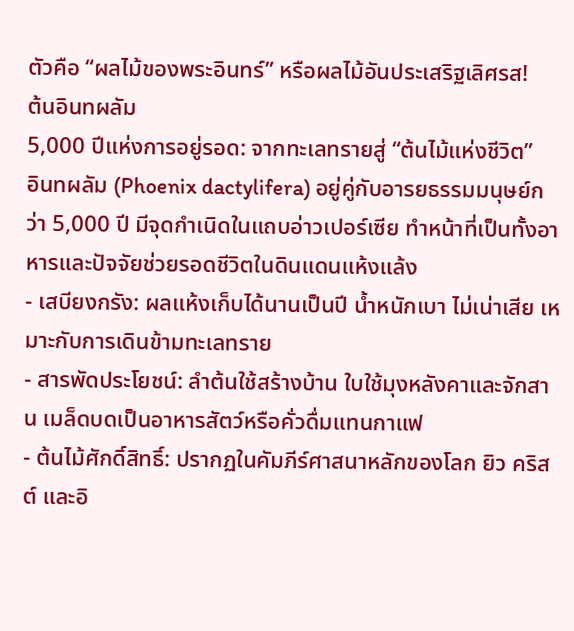ตัวคือ “ผลไม้ของพระอินทร์” หรือผลไม้อันประเสริฐเลิศรส!
ต้นอินทผลัม
5,000 ปีแห่งการอยู่รอด: จากทะเลทรายสู่ “ต้นไม้แห่งชีวิต”
อินทผลัม (Phoenix dactylifera) อยู่คู่กับอารยธรรมมนุษย์กว่า 5,000 ปี มีจุดกำเนิดในแถบอ่าวเปอร์เซีย ทำหน้าที่เป็นทั้งอาหารและปัจจัยช่วยรอดชีวิตในดินแดนแห้งแล้ง
- เสบียงกรัง: ผลแห้งเก็บได้นานเป็นปี น้ำหนักเบา ไม่เน่าเสีย เหมาะกับการเดินข้ามทะเลทราย
- สารพัดประโยชน์: ลำต้นใช้สร้างบ้าน ใบใช้มุงหลังคาและจักสาน เมล็ดบดเป็นอาหารสัตว์หรือคั่วดื่มแทนกาแฟ
- ต้นไม้ศักดิ์สิทธิ์: ปรากฏในคัมภีร์ศาสนาหลักของโลก ยิว คริสต์ และอิ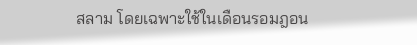สลาม โดยเฉพาะใช้ในเดือนรอมฎอน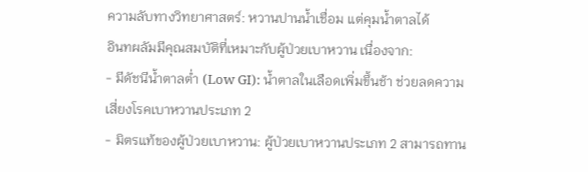ความลับทางวิทยาศาสตร์: หวานปานน้ำเชื่อม แต่คุมน้ำตาลได้
อินทผลัมมีคุณสมบัติที่เหมาะกับผู้ป่วยเบาหวาน เนื่องจาก:
- มีดัชนีน้ำตาลต่ำ (Low GI): น้ำตาลในเลือดเพิ่มขึ้นช้า ช่วยลดความเสี่ยงโรคเบาหวานประเภท 2
- มิตรแท้ของผู้ป่วยเบาหวาน: ผู้ป่วยเบาหวานประเภท 2 สามารถทาน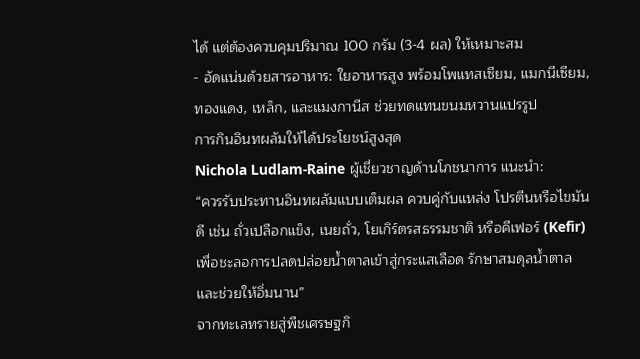ได้ แต่ต้องควบคุมปริมาณ 100 กรัม (3-4 ผล) ให้เหมาะสม
- อัดแน่นด้วยสารอาหาร: ใยอาหารสูง พร้อมโพแทสเซียม, แมกนีเซียม, ทองแดง, เหล็ก, และแมงกานีส ช่วยทดแทนขนมหวานแปรรูป
การกินอินทผลัมให้ได้ประโยชน์สูงสุด
Nichola Ludlam-Raine ผู้เชี่ยวชาญด้านโภชนาการ แนะนำ:
“ควรรับประทานอินทผลัมแบบเต็มผล ควบคู่กับแหล่ง โปรตีนหรือไขมันดี เช่น ถั่วเปลือกแข็ง, เนยถั่ว, โยเกิร์ตรสธรรมชาติ หรือคีเฟอร์ (Kefir) เพื่อชะลอการปลดปล่อยน้ำตาลเข้าสู่กระแสเลือด รักษาสมดุลน้ำตาล และช่วยให้อิ่มนาน”
จากทะเลทรายสู่พืชเศรษฐกิ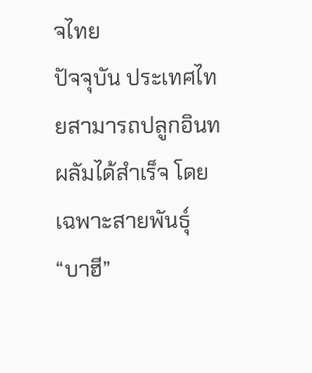จไทย
ปัจจุบัน ประเทศไทยสามารถปลูกอินทผลัมได้สำเร็จ โดยเฉพาะสายพันธุ์ “บาฮี”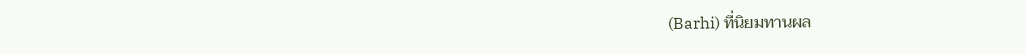(Barhi) ที่นิยมทานผล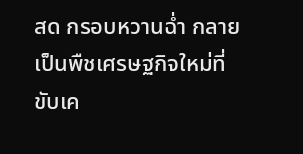สด กรอบหวานฉ่ำ กลายเป็นพืชเศรษฐกิจใหม่ที่ขับเค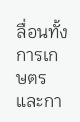ลื่อนทั้งการเกษตรและกา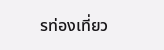รท่องเที่ยว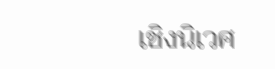เชิงนิเวศ